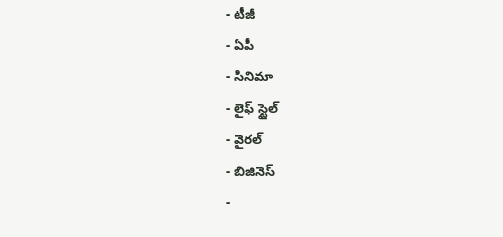- టీజీ
- ఏపీ
- సినిమా
- లైఫ్ స్టైల్
- వైరల్
- బిజినెస్
-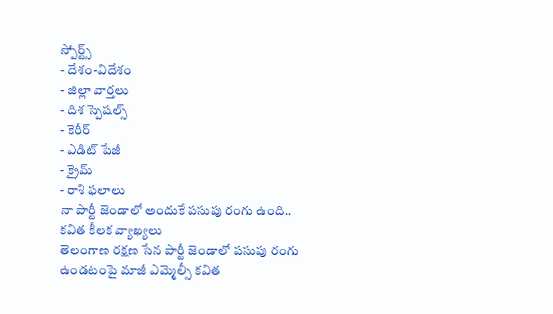స్పోర్ట్స్
- దేశం-విదేశం
- జిల్లా వార్తలు
- దిశ స్పెషల్స్
- కెరీర్
- ఎడిట్ పేజీ
- క్రైమ్
- రాశి ఫలాలు
నా పార్టీ జెండాలో అందుకే పసుపు రంగు ఉంది.. కవిత కీలక వ్యాఖ్యలు
తెలంగాణ రక్షణ సేన పార్టీ జెండాలో పసుపు రంగు ఉండటంపై మాజీ ఎమ్మెల్సీ కవిత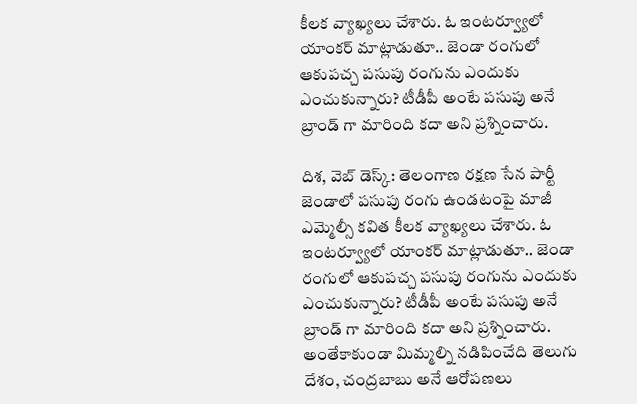కీలక వ్యాఖ్యలు చేశారు. ఓ ఇంటర్వ్యూలో యాంకర్ మాట్లాడుతూ.. జెండా రంగులో ఆకుపచ్చ పసుపు రంగును ఎందుకు ఎంచుకున్నారు? టీడీపీ అంటే పసుపు అనే బ్రాండ్ గా మారింది కదా అని ప్రశ్నించారు.

దిశ, వెబ్ డెస్క్: తెలంగాణ రక్షణ సేన పార్టీ జెండాలో పసుపు రంగు ఉండటంపై మాజీ ఎమ్మెల్సీ కవిత కీలక వ్యాఖ్యలు చేశారు. ఓ ఇంటర్వ్యూలో యాంకర్ మాట్లాడుతూ.. జెండా రంగులో ఆకుపచ్చ పసుపు రంగును ఎందుకు ఎంచుకున్నారు? టీడీపీ అంటే పసుపు అనే బ్రాండ్ గా మారింది కదా అని ప్రశ్నించారు. అంతేకాకుండా మిమ్మల్ని నడిపించేది తెలుగు దేశం, చంద్రబాబు అనే ఆరోపణలు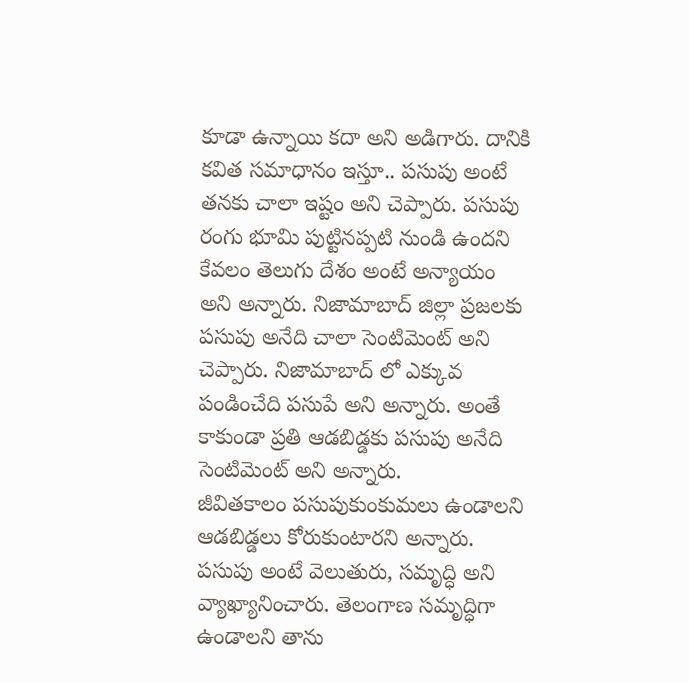కూడా ఉన్నాయి కదా అని అడిగారు. దానికి కవిత సమాధానం ఇస్తూ.. పసుపు అంటే తనకు చాలా ఇష్టం అని చెప్పారు. పసుపు రంగు భూమి పుట్టినప్పటి నుండి ఉందని కేవలం తెలుగు దేశం అంటే అన్యాయం అని అన్నారు. నిజామాబాద్ జిల్లా ప్రజలకు పసుపు అనేది చాలా సెంటిమెంట్ అని చెప్పారు. నిజామాబాద్ లో ఎక్కువ పండించేది పసుపే అని అన్నారు. అంతే కాకుండా ప్రతి ఆడబిడ్డకు పసుపు అనేది సెంటిమెంట్ అని అన్నారు.
జీవితకాలం పసుపుకుంకుమలు ఉండాలని ఆడబిడ్డలు కోరుకుంటారని అన్నారు. పసుపు అంటే వెలుతురు, సమృద్ధి అని వ్యాఖ్యానించారు. తెలంగాణ సమృద్ధిగా ఉండాలని తాను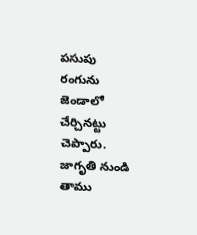పసుపు రంగును జెండాలో చేర్చినట్టు చెప్పారు. జాగృతి నుండి తాము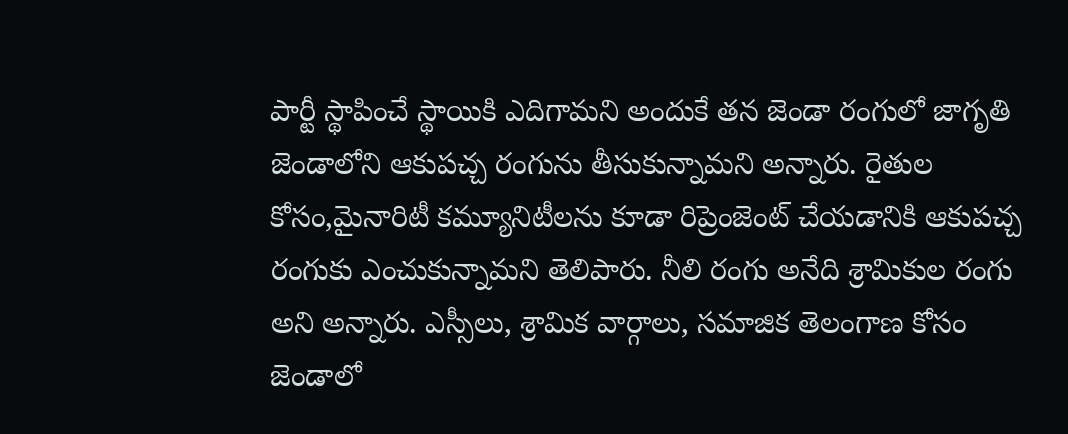పార్టీ స్థాపించే స్థాయికి ఎదిగామని అందుకే తన జెండా రంగులో జాగృతి జెండాలోని ఆకుపచ్చ రంగును తీసుకున్నామని అన్నారు. రైతుల కోసం,మైనారిటీ కమ్యూనిటీలను కూడా రిప్రెంజెంట్ చేయడానికి ఆకుపచ్చ రంగుకు ఎంచుకున్నామని తెలిపారు. నీలి రంగు అనేది శ్రామికుల రంగు అని అన్నారు. ఎస్సీలు, శ్రామిక వార్గాలు, సమాజిక తెలంగాణ కోసం జెండాలో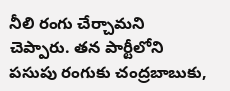నీలి రంగు చేర్చామని చెప్పారు. తన పార్టీలోని పసుపు రంగుకు చంద్రబాబుకు,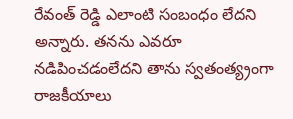రేవంత్ రెడ్డి ఎలాంటి సంబంధం లేదని అన్నారు. తనను ఎవరూ నడిపించడంలేదని తాను స్వతంత్య్రంగా రాజకీయాలు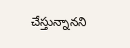చేస్తున్నానని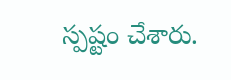స్పష్టం చేశారు.